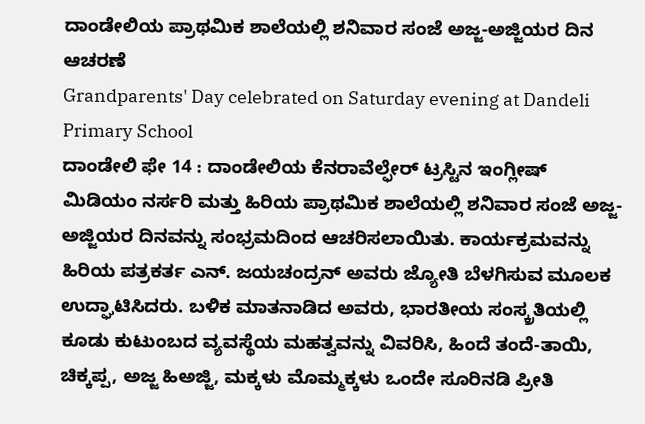ದಾಂಡೇಲಿಯ ಪ್ರಾಥಮಿಕ ಶಾಲೆಯಲ್ಲಿ ಶನಿವಾರ ಸಂಜೆ ಅಜ್ಜ-ಅಜ್ಜಿಯರ ದಿನ ಆಚರಣೆ
Grandparents' Day celebrated on Saturday evening at Dandeli Primary School
ದಾಂಡೇಲಿ ಫೇ 14 : ದಾಂಡೇಲಿಯ ಕೆನರಾವೆಲ್ಫೇರ್ ಟ್ರಸ್ಟಿನ ಇಂಗ್ಲೀಷ್ ಮಿಡಿಯಂ ನರ್ಸರಿ ಮತ್ತು ಹಿರಿಯ ಪ್ರಾಥಮಿಕ ಶಾಲೆಯಲ್ಲಿ ಶನಿವಾರ ಸಂಜೆ ಅಜ್ಜ-ಅಜ್ಜಿಯರ ದಿನವನ್ನು ಸಂಭ್ರಮದಿಂದ ಆಚರಿಸಲಾಯಿತು. ಕಾರ್ಯಕ್ರಮವನ್ನು ಹಿರಿಯ ಪತ್ರಕರ್ತ ಎನ್. ಜಯಚಂದ್ರನ್ ಅವರು ಜ್ಯೋತಿ ಬೆಳಗಿಸುವ ಮೂಲಕ ಉದ್ಘಾಟಿಸಿದರು. ಬಳಿಕ ಮಾತನಾಡಿದ ಅವರು, ಭಾರತೀಯ ಸಂಸ್ಕ್ರತಿಯಲ್ಲಿ ಕೂಡು ಕುಟುಂಬದ ವ್ಯವಸ್ಥೆಯ ಮಹತ್ವವನ್ನು ವಿವರಿಸಿ, ಹಿಂದೆ ತಂದೆ-ತಾಯಿ, ಚಿಕ್ಕಪ್ಪ, ಅಜ್ಜ ಹಿಅಜ್ಜಿ, ಮಕ್ಕಳು ಮೊಮ್ಮಕ್ಕಳು ಒಂದೇ ಸೂರಿನಡಿ ಪ್ರೀತಿ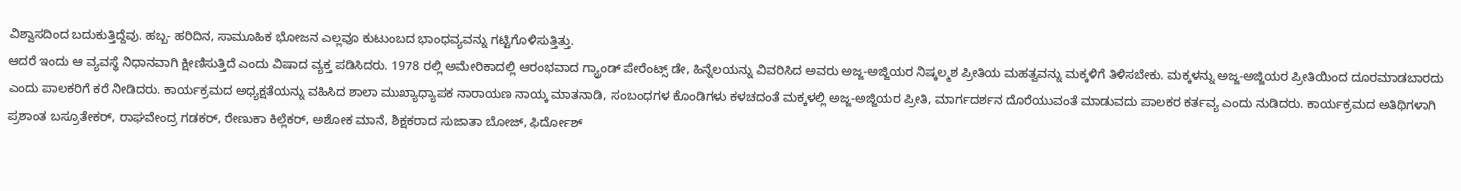ವಿಶ್ವಾಸದಿಂದ ಬದುಕುತ್ತಿದ್ದೆವು. ಹಬ್ಬ- ಹರಿದಿನ, ಸಾಮೂಹಿಕ ಭೋಜನ ಎಲ್ಲವೂ ಕುಟುಂಬದ ಭಾಂಧವ್ಯವನ್ನು ಗಟ್ಟಿಗೊಳಿಸುತ್ತಿತ್ತು.
ಆದರೆ ಇಂದು ಆ ವ್ಯವಸ್ಥೆ ನಿಧಾನವಾಗಿ ಕ್ಷೀಣಿಸುತ್ತಿದೆ ಎಂದು ವಿಷಾದ ವ್ಯಕ್ತ ಪಡಿಸಿದರು. 1978 ರಲ್ಲಿ ಅಮೇರಿಕಾದಲ್ಲಿ ಆರಂಭವಾದ ಗ್ಯ್ರಾಂಡ್ ಪೇರೆಂಟ್ಸ್ ಡೇ, ಹಿನ್ನೆಲಯನ್ನು ವಿವರಿಸಿದ ಅವರು ಅಜ್ಜ-ಅಜ್ಜಿಯರ ನಿಷ್ಕಲ್ಮಶ ಪ್ರೀತಿಯ ಮಹತ್ವವನ್ನು ಮಕ್ಕಳಿಗೆ ತಿಳಿಸಬೇಕು. ಮಕ್ಕಳನ್ನು ಅಜ್ಜ-ಅಜ್ಜಿಯರ ಪ್ರೀತಿಯಿಂದ ದೂರಮಾಡಬಾರದು ಎಂದು ಪಾಲಕರಿಗೆ ಕರೆ ನೀಡಿದರು. ಕಾರ್ಯಕ್ರಮದ ಅಧ್ಯಕ್ಷತೆಯನ್ನು ವಹಿಸಿದ ಶಾಲಾ ಮುಖ್ಯಾಧ್ಯಾಪಕ ನಾರಾಯಣ ನಾಯ್ಕ ಮಾತನಾಡಿ, ಸಂಬಂಧಗಳ ಕೊಂಡಿಗಳು ಕಳಚದಂತೆ ಮಕ್ಕಳಲ್ಲಿ ಅಜ್ಜ-ಅಜ್ಜಿಯರ ಪ್ರೀತಿ, ಮಾರ್ಗದರ್ಶನ ದೊರೆಯುವಂತೆ ಮಾಡುವದು ಪಾಲಕರ ಕರ್ತವ್ಯ ಎಂದು ನುಡಿದರು. ಕಾರ್ಯಕ್ರಮದ ಅತಿಥಿಗಳಾಗಿ ಪ್ರಶಾಂತ ಬಸ್ರೂತೇಕರ್, ರಾಘವೇಂದ್ರ ಗಡಕರ್, ರೇಣುಕಾ ಕಿಲ್ಲೆಕರ್, ಅಶೋಕ ಮಾನೆ, ಶಿಕ್ಷಕರಾದ ಸುಜಾತಾ ಬೋಜ್, ಫಿರ್ದೋಶ್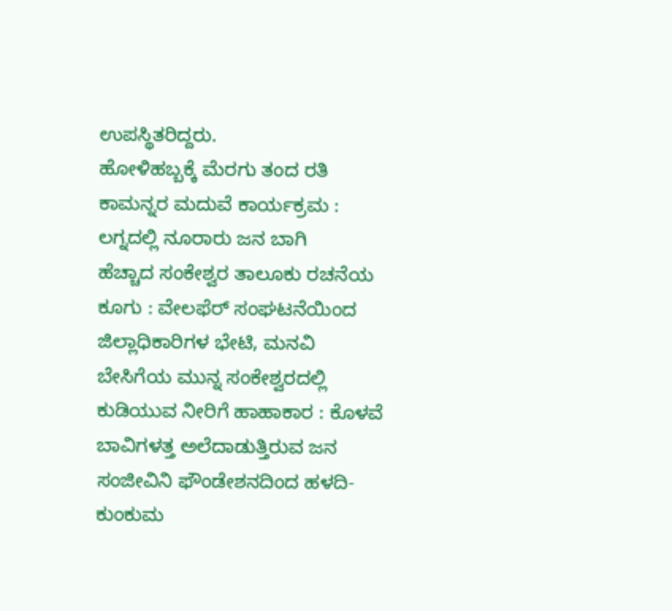ಉಪಸ್ಥಿತರಿದ್ದರು.
ಹೋಳಿಹಬ್ಬಕ್ಕೆ ಮೆರಗು ತಂದ ರತಿ ಕಾಮನ್ನರ ಮದುವೆ ಕಾರ್ಯಕ್ರಮ : ಲಗ್ನದಲ್ಲಿ ನೂರಾರು ಜನ ಬಾಗಿ
ಹೆಚ್ಚಾದ ಸಂಕೇಶ್ವರ ತಾಲೂಕು ರಚನೆಯ ಕೂಗು : ವೇಲಫೆರ್ ಸಂಘಟನೆಯಿಂದ ಜಿಲ್ಲಾಧಿಕಾರಿಗಳ ಭೇಟಿ, ಮನವಿ
ಬೇಸಿಗೆಯ ಮುನ್ನ ಸಂಕೇಶ್ವರದಲ್ಲಿ ಕುಡಿಯುವ ನೀರಿಗೆ ಹಾಹಾಕಾರ : ಕೊಳವೆ ಬಾವಿಗಳತ್ತ ಅಲೆದಾಡುತ್ತಿರುವ ಜನ
ಸಂಜೀವಿನಿ ಫೌಂಡೇಶನದಿಂದ ಹಳದಿ-ಕುಂಕುಮ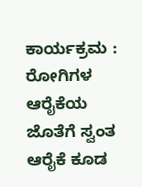ಕಾರ್ಯಕ್ರಮ : ರೋಗಿಗಳ ಆರೈಕೆಯ ಜೊತೆಗೆ ಸ್ವಂತ ಆರೈಕೆ ಕೂಡ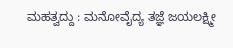ಮಹತ್ವದ್ದು : ಮನೋವೈದ್ಯ ತಜ್ಞೆ ಜಯಲಕ್ಷ್ಮೀ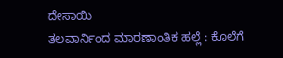ದೇಸಾಯಿ
ತಲವಾರ್ನಿಂದ ಮಾರಣಾಂತಿಕ ಹಲ್ಲೆ : ಕೊಲೆಗೆ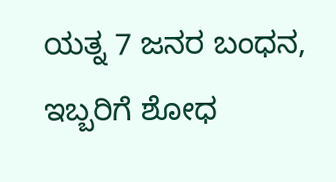ಯತ್ನ 7 ಜನರ ಬಂಧನ, ಇಬ್ಬರಿಗೆ ಶೋಧ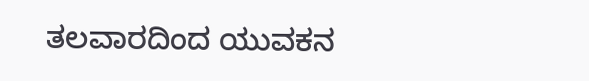ತಲವಾರದಿಂದ ಯುವಕನ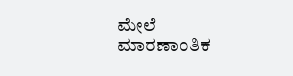ಮೇಲೆ ಮಾರಣಾಂತಿಕ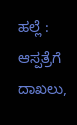ಹಲ್ಲೆ : ಆಸ್ಪತ್ರೆಗೆ ದಾಖಲು,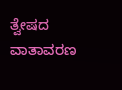ತ್ವೇಷದ ವಾತಾವರಣ